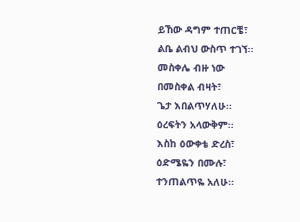ይኸው ዳግም ተጠርቼ፣
ልቤ ልብህ ውስጥ ተገኘ፡፡
መስቀሌ ብዙ ነው
በመስቀል ብዛት፣
ጌታ እበልጥሃለሁ፡፡
ዕረፍትን አላውቅም፡፡
እስከ ዕውቀቴ ድረስ፣
ዕድሜዬን በሙሉ፣
ተንጠልጥዬ አለሁ፡፡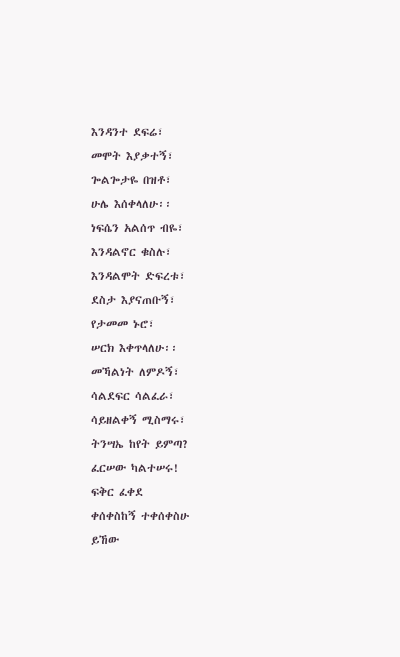እንዳንተ ደፍሬ፣
መሞት እያቃተኝ፣
ጐልጐታዬ በዝቶ፣
ሁሌ እሰቀላለሁ፡፡
ነፍሴን አልሰጥ ብዬ፣
እንዳልኖር ቁስሉ፣
እንዳልሞት ድፍረቱ፣
ደስታ እያናጠቡኝ፣
የታመመ ኑሮ፣
ሠርክ እቀጥላለሁ፡፡
መኻልነት ለምዶኝ፣
ሳልደፍር ሳልፈራ፣
ሳይዘልቀኝ ሚስማሩ፣
ትንሣኤ ከየት ይምጣ?
ፈርሠው ካልተሠሩ!
ፍቅር ፈቀደ
ቀሰቀስከኝ ተቀሰቀስሁ
ይኸው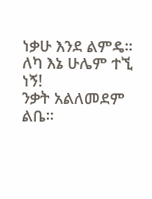ነቃሁ እንደ ልምዴ፡፡
ለካ እኔ ሁሌም ተኚ ነኝ!
ንቃት አልለመደም ልቤ፡፡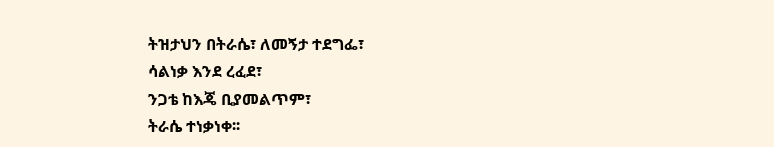ትዝታህን በትራሴ፣ ለመኝታ ተደግፌ፣
ሳልነቃ እንደ ረፈደ፣
ንጋቴ ከእጄ ቢያመልጥም፣
ትራሴ ተነቃነቀ፡፡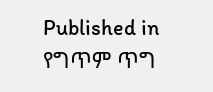Published in
የግጥም ጥግ